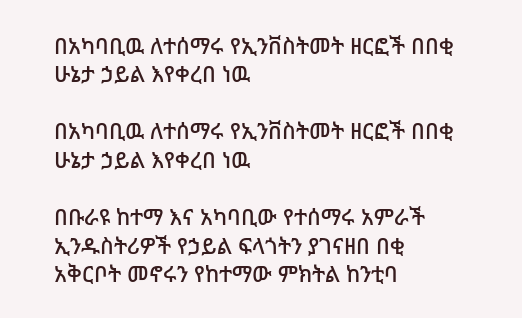በአካባቢዉ ለተሰማሩ የኢንቨስትመት ዘርፎች በበቂ ሁኔታ ኃይል እየቀረበ ነዉ

በአካባቢዉ ለተሰማሩ የኢንቨስትመት ዘርፎች በበቂ ሁኔታ ኃይል እየቀረበ ነዉ

በቡራዩ ከተማ እና አካባቢው የተሰማሩ አምራች ኢንዱስትሪዎች የኃይል ፍላጎትን ያገናዘበ በቂ አቅርቦት መኖሩን የከተማው ምክትል ከንቲባ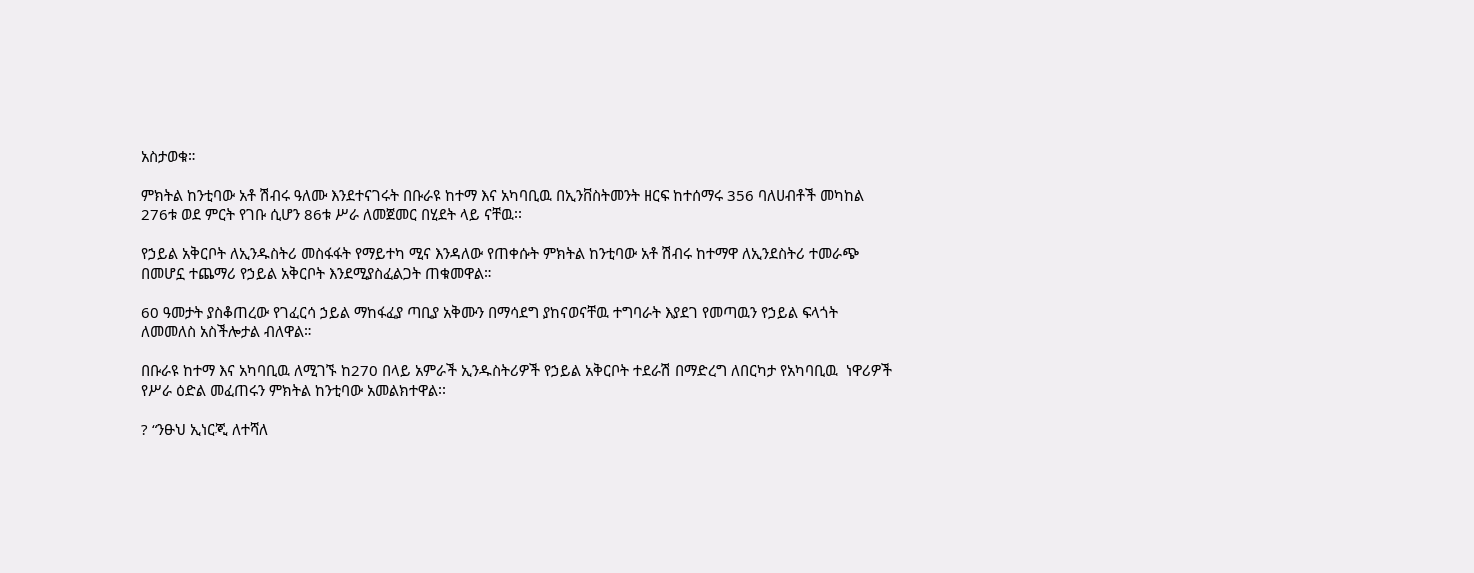አስታወቁ።

ምክትል ከንቲባው አቶ ሽብሩ ዓለሙ እንደተናገሩት በቡራዩ ከተማ እና አካባቢዉ በኢንቨስትመንት ዘርፍ ከተሰማሩ 356 ባለሀብቶች መካከል 276ቱ ወደ ምርት የገቡ ሲሆን 86ቱ ሥራ ለመጀመር በሂደት ላይ ናቸዉ፡፡

የኃይል አቅርቦት ለኢንዱስትሪ መስፋፋት የማይተካ ሚና እንዳለው የጠቀሱት ምክትል ከንቲባው አቶ ሽብሩ ከተማዋ ለኢንደስትሪ ተመራጭ በመሆኗ ተጨማሪ የኃይል አቅርቦት እንደሚያስፈልጋት ጠቁመዋል።

60 ዓመታት ያስቆጠረው የገፈርሳ ኃይል ማከፋፈያ ጣቢያ አቅሙን በማሳደግ ያከናወናቸዉ ተግባራት እያደገ የመጣዉን የኃይል ፍላጎት ለመመለስ አስችሎታል ብለዋል።

በቡራዩ ከተማ እና አካባቢዉ ለሚገኙ ከ270 በላይ አምራች ኢንዱስትሪዎች የኃይል አቅርቦት ተደራሽ በማድረግ ለበርካታ የአካባቢዉ  ነዋሪዎች የሥራ ዕድል መፈጠሩን ምክትል ከንቲባው አመልክተዋል፡፡

? “ንፁህ ኢነርጂ ለተሻለ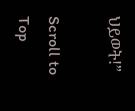ህይወት!”

Scroll to Top